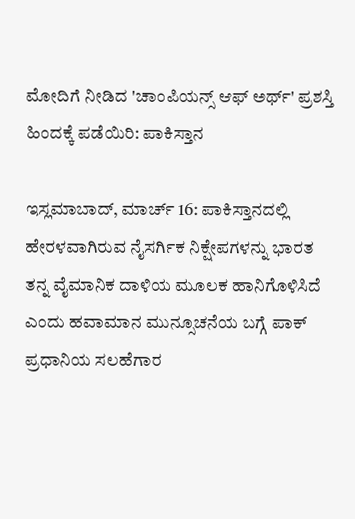ಮೋದಿಗೆ ನೀಡಿದ 'ಚಾಂಪಿಯನ್ಸ್ ಆಫ್ ಅರ್ಥ್' ಪ್ರಶಸ್ತಿ ಹಿಂದಕ್ಕೆ ಪಡೆಯಿರಿ: ಪಾಕಿಸ್ತಾನ

ಇಸ್ಲಮಾಬಾದ್, ಮಾರ್ಚ್ 16: ಪಾಕಿಸ್ತಾನದಲ್ಲಿ ಹೇರಳವಾಗಿರುವ ನೈಸರ್ಗಿಕ ನಿಕ್ಷೇಪಗಳನ್ನು ಭಾರತ ತನ್ನ ವೈಮಾನಿಕ ದಾಳಿಯ ಮೂಲಕ ಹಾನಿಗೊಳಿಸಿದೆ ಎಂದು ಹವಾಮಾನ ಮುನ್ಸೂಚನೆಯ ಬಗ್ಗೆ ಪಾಕ್ ಪ್ರಧಾನಿಯ ಸಲಹೆಗಾರ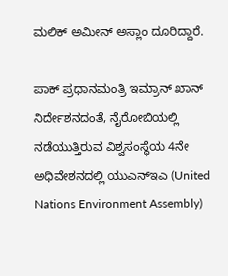ಮಲಿಕ್ ಅಮೀನ್ ಅಸ್ಲಾಂ ದೂರಿದ್ದಾರೆ.

ಪಾಕ್ ಪ್ರಧಾನಮಂತ್ರಿ ಇಮ್ರಾನ್ ಖಾನ್ ನಿರ್ದೇಶನದಂತೆ, ನೈರೋಬಿಯಲ್ಲಿ ನಡೆಯುತ್ತಿರುವ ವಿಶ್ವಸಂಸ್ಥೆಯ 4ನೇ ಅಧಿವೇಶನದಲ್ಲಿ ಯುಎನ್ಇಎ (United Nations Environment Assembly)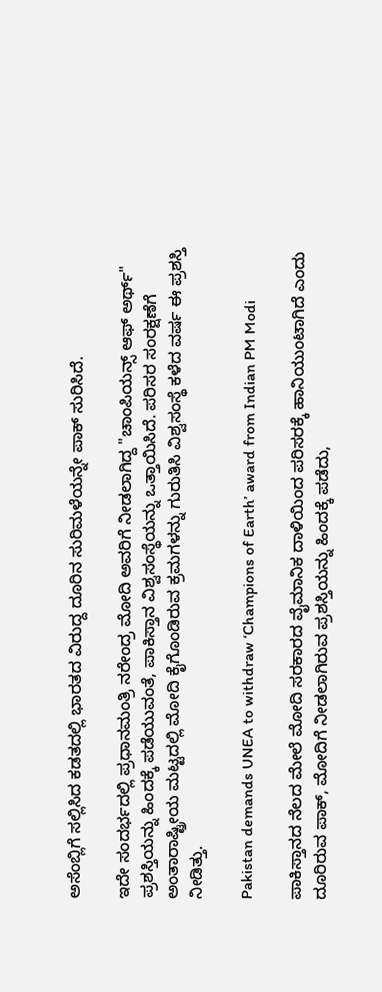ಅಸೆಂಬ್ಲಿಗೆ ಸಲ್ಲಿಸಿದ ಕಡತದಲ್ಲಿ ಭಾರತದ ವಿರುದ್ದ ದೂರಿನ ಸುರಿಮಳೆಯನ್ನೇ ಪಾಕ್ ಸುರಿಸಿದೆ.

ಇದೇ ಸಂದರ್ಭದಲ್ಲಿ ಪ್ರಧಾನಮಂತ್ರಿ ನರೇಂದ್ರ ಮೋದಿ ಅವರಿಗೆ ನೀಡಲಾಗಿದ್ದ "ಚಾಂಪಿಯನ್ಸ್ ಆಫ್ ಅರ್ಥ್" ಪ್ರಶಸ್ತಿಯನ್ನು ಹಿಂದಕ್ಕೆ ಪಡೆಯುವಂತೆ, ಪಾಕಿಸ್ತಾನ ವಿಶ್ವಸಂಸ್ಥೆಯನ್ನು ಒತ್ತಾಯಿಸಿದೆ. ಪರಿಸರ ಸಂರಕ್ಷಣೆಗೆ ಅಂತಾರಾಷ್ಟ್ರೀಯ ಮಟ್ಟದಲ್ಲಿ ಮೋದಿ ಕೈಗೊಂಡಿರುವ ಕ್ರಮಗಳನ್ನು ಗುರುತಿಸಿ ವಿಶ್ವಸಂಸ್ಥೆ ಕಳೆದ ವರ್ಷ ಈ ಪ್ರಶಸ್ತಿ ನೀಡಿತ್ತು.

Pakistan demands UNEA to withdraw ‘Champions of Earth’ award from Indian PM Modi

ಪಾಕಿಸ್ತಾನದ ನೆಲದ ಮೇಲೆ ಮೋದಿ ಸರಕಾರದ ವೈಮಾನಿಕ ದಾಳಿಯಿಂದ ಪರಿಸರಕ್ಕೆ ಹಾನಿಯುಂಟಾಗಿದೆ ಎಂದು ದೂರಿರುವ ಪಾಕ್, ಮೋದಿಗೆ ನೀಡಲಾಗಿರುವ ಪ್ರಶಸ್ತಿಯನ್ನು ಹಿಂದಕ್ಕೆ ಪಡೆದು,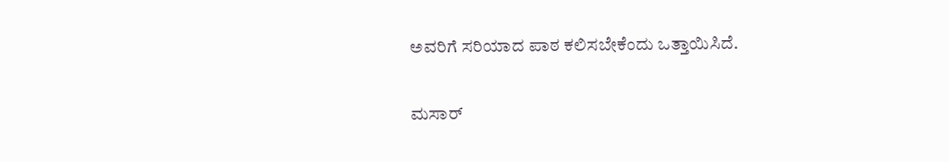ಅವರಿಗೆ ಸರಿಯಾದ ಪಾಠ ಕಲಿಸಬೇಕೆಂದು ಒತ್ತಾಯಿಸಿದೆ.

ಮಸಾರ್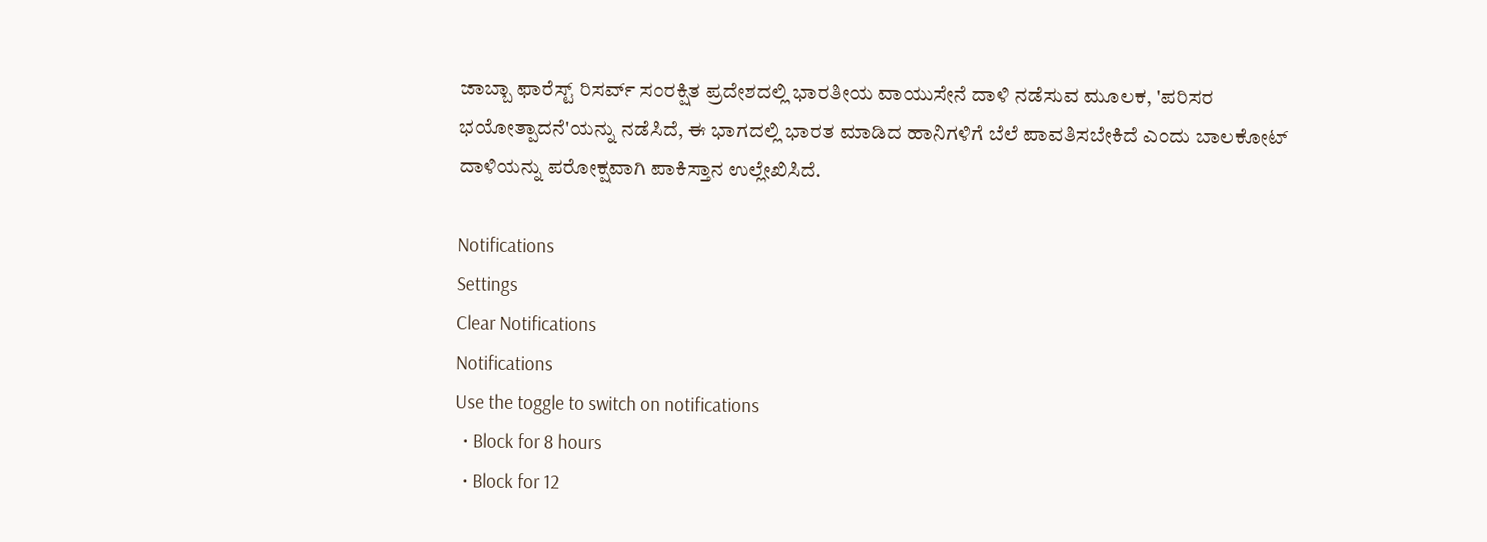ಜಾಬ್ಬಾ ಫಾರೆಸ್ಟ್ ರಿಸರ್ವ್ ಸಂರಕ್ಷಿತ ಪ್ರದೇಶದಲ್ಲಿ ಭಾರತೀಯ ವಾಯುಸೇನೆ ದಾಳಿ ನಡೆಸುವ ಮೂಲಕ, 'ಪರಿಸರ ಭಯೋತ್ಪಾದನೆ'ಯನ್ನು ನಡೆಸಿದೆ, ಈ ಭಾಗದಲ್ಲಿ ಭಾರತ ಮಾಡಿದ ಹಾನಿಗಳಿಗೆ ಬೆಲೆ ಪಾವತಿಸಬೇಕಿದೆ ಎಂದು ಬಾಲಕೋಟ್ ದಾಳಿಯನ್ನು ಪರೋಕ್ಷವಾಗಿ ಪಾಕಿಸ್ತಾನ ಉಲ್ಲೇಖಿಸಿದೆ.

Notifications
Settings
Clear Notifications
Notifications
Use the toggle to switch on notifications
  • Block for 8 hours
  • Block for 12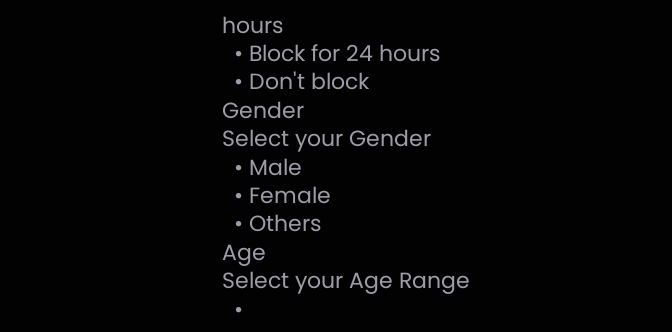hours
  • Block for 24 hours
  • Don't block
Gender
Select your Gender
  • Male
  • Female
  • Others
Age
Select your Age Range
  •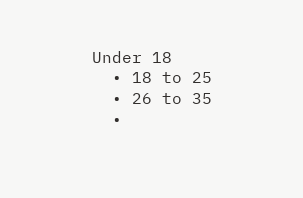Under 18
  • 18 to 25
  • 26 to 35
  •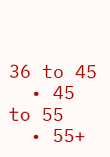36 to 45
  • 45 to 55
  • 55+